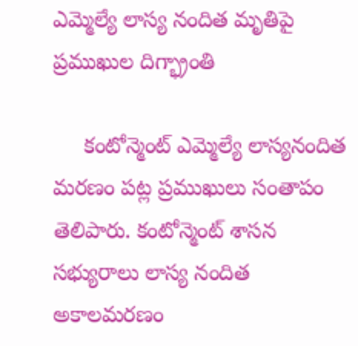ఎమ్మెల్యే లాస్య నందిత మృతిపై ప్రముఖుల దిగ్భ్రాంతి

     కంటోన్మెంట్ ఎమ్మెల్యే లాస్యనందిత మరణం పట్ల ప్రముఖులు సంతాపం తెలిపారు. కంటోన్మెంట్ శాసన సభ్యురాలు లాస్య నందిత అకాలమరణం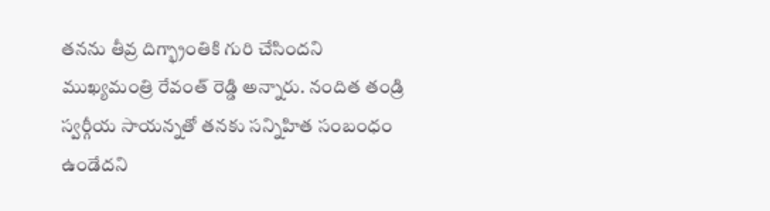తనను తీవ్ర దిగ్భ్రాంతికి గురి చేసిందని ముఖ్యమంత్రి రేవంత్ రెడ్డి అన్నారు. నందిత తండ్రి స్వర్గీయ సాయన్నతో తనకు సన్నిహిత సంబంధం ఉండేదని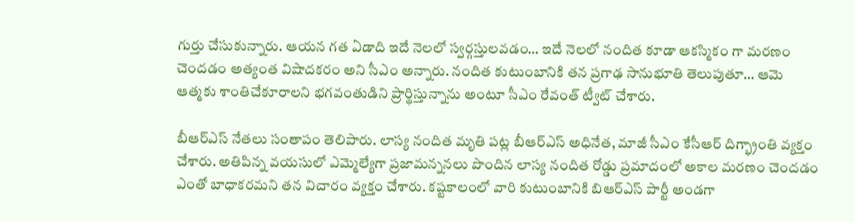గుర్తు చేసుకున్నారు. ఆయన గత ఏడాది ఇదే నెలలో స్వర్గస్తులవడం… ఇదే నెలలో నందిత కూడా ఆకస్మికం గా మరణం చెందడం అత్యంత విషాదకరం అని సీఎం అన్నారు. నందిత కుటుంబానికి తన ప్రగాఢ సానుభూతి తెలుపుతూ… ఆమె ఆత్మకు శాంతిచేకూరాలని భగవంతుడిని ప్రార్థిస్తున్నాను అంటూ సీఎం రేవంత్ ట్వీట్ చేశారు.

బీఆర్ఎస్ నేతలు సంతాపం తెలిపారు. లాస్య నందిత మృతి పట్ల బీఆర్ఎస్ అధినేత, మాజీ సీఎం కేసీఆర్ దిగ్భ్రాంతి వ్యక్తం చేశారు. అతిపిన్న వయసులో ఎమ్మెల్యేగా ప్రజామన్ననలు పొందిన లాస్య నందిత రోడ్డు ప్రమాదంలో అకాల మరణం చెందడం ఎంతో బాధాకరమని తన విచారం వ్యక్తం చేశారు. కష్టకాలంలో వారి కుటుంబానికి బిఆర్ఎస్ పార్టీ అండగా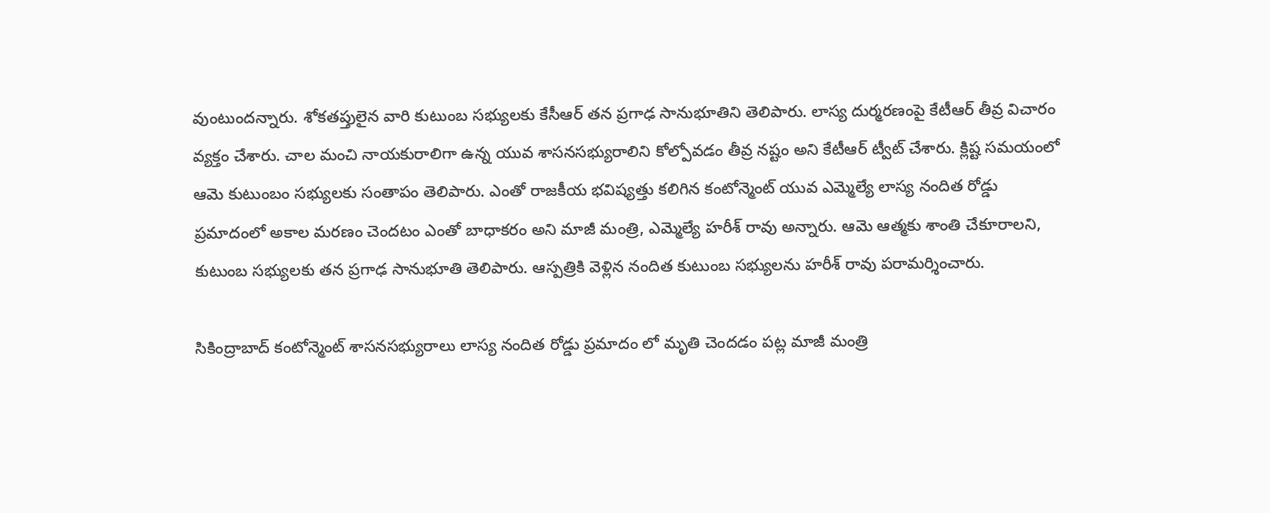వుంటుందన్నారు. శోకతప్తులైన వారి కుటుంబ సభ్యులకు కేసీఆర్ తన ప్రగాఢ సానుభూతిని తెలిపారు. లాస్య దుర్మరణంపై కేటీఆర్ తీవ్ర విచారం వ్యక్తం చేశారు. చాల మంచి నాయకురాలిగా ఉన్న యువ శాసనసభ్యురాలిని కోల్పోవడం తీవ్ర నష్టం అని కేటీఆర్ ట్వీట్ చేశారు. క్లిష్ట సమయంలో ఆమె కుటుంబం సభ్యులకు సంతాపం తెలిపారు. ఎంతో రాజకీయ భవిష్యత్తు కలిగిన కంటోన్మెంట్ యువ ఎమ్మెల్యే లాస్య నందిత రోడ్డు ప్రమాదంలో అకాల మరణం చెందటం ఎంతో బాధాకరం అని మాజీ మంత్రి, ఎమ్మెల్యే హరీశ్‌ రావు అన్నారు. ఆమె ఆత్మకు శాంతి చేకూరాలని, కుటుంబ సభ్యులకు తన ప్రగాఢ సానుభూతి తెలిపారు. ఆస్పత్రికి వెళ్లిన నందిత కుటుంబ సభ్యులను హరీశ్ రావు పరామర్శించారు.

సికింద్రాబాద్ కంటోన్మెంట్ శాసనసభ్యురాలు లాస్య నందిత రోడ్డు ప్రమాదం లో మృతి చెందడం పట్ల మాజీ మంత్రి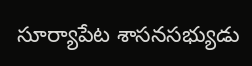సూర్యాపేట శాసనసభ్యుడు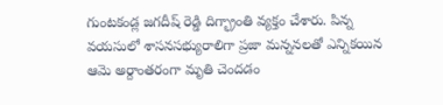గుంటకండ్ల జగదీష్ రెడ్డి దిగ్భ్రాంతి వ్యక్తం చేశారు. పిన్న వయసులో శాసనసభ్యురాలిగా ప్రజా మన్ననలతో ఎన్నికయిన ఆమె అర్దాంతరంగా మృతి చెందడం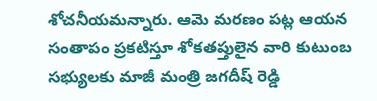శోచనీయమన్నారు. ఆమె మరణం పట్ల ఆయన సంతాపం ప్రకటిస్తూ శోకతప్తులైన వారి కుటుంబ సభ్యులకు మాజీ మంత్రి జగదీష్ రెడ్డి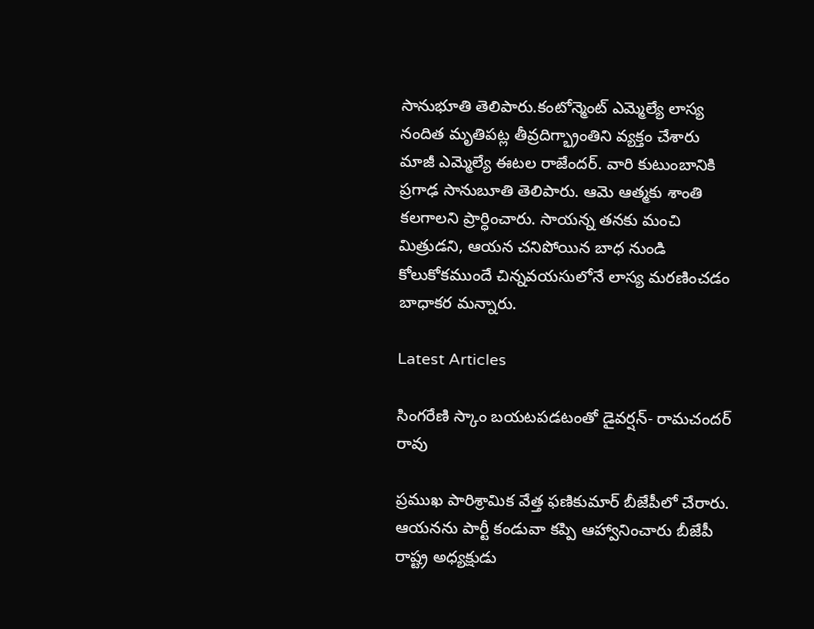సానుభూతి తెలిపారు.కంటోన్మెంట్ ఎమ్మెల్యే లాస్య నందిత మృతిపట్ల తీవ్రదిగ్భ్రాంతిని వ్యక్తం చేశారు మాజీ ఎమ్మెల్యే ఈటల రాజేందర్. వారి కుటుంబానికి ప్రగాఢ సానుబూతి తెలిపారు. ఆమె ఆత్మకు శాంతి కలగాలని ప్రార్ధించారు. సాయన్న తనకు మంచి మిత్రుడని, ఆయన చనిపోయిన బాధ నుండి కోలుకోకముందే చిన్నవయసులోనే లాస్య మరణించడం బాధాకర మన్నారు.

Latest Articles

సింగరేణి స్కాం బయటపడటంతో డైవర్షన్‌- రామచందర్ రావు

ప్రముఖ పారిశ్రామిక వేత్త ఫణికుమార్‌ బీజేపీలో చేరారు. ఆయనను పార్టీ కండువా కప్పి ఆహ్వానించారు బీజేపీ రాష్ట్ర అధ్యక్షుడు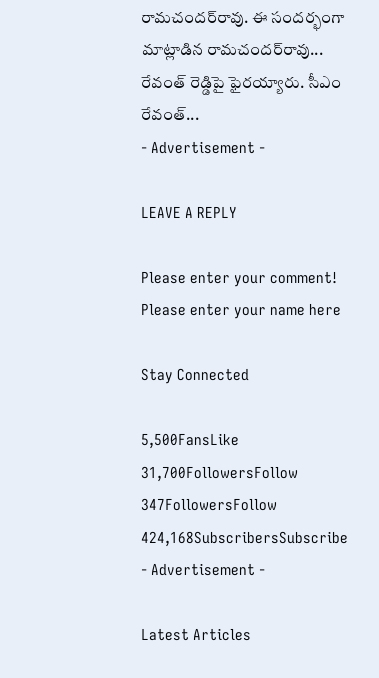రామచందర్‌రావు. ఈ సందర్భంగా మాట్లాడిన రామచందర్‌రావు... రేవంత్‌ రెడ్డిపై ఫైరయ్యారు. సీఎం రేవంత్‌...
- Advertisement -

LEAVE A REPLY

Please enter your comment!
Please enter your name here

Stay Connected

5,500FansLike
31,700FollowersFollow
347FollowersFollow
424,168SubscribersSubscribe
- Advertisement -

Latest Articles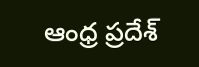ఆంధ్ర ప్రదేశ్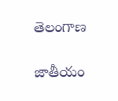తెలంగాణ

జాతీయం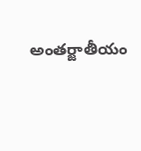అంతర్జాతీయం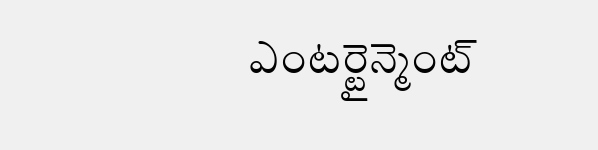ఎంటర్టైన్మెంట్